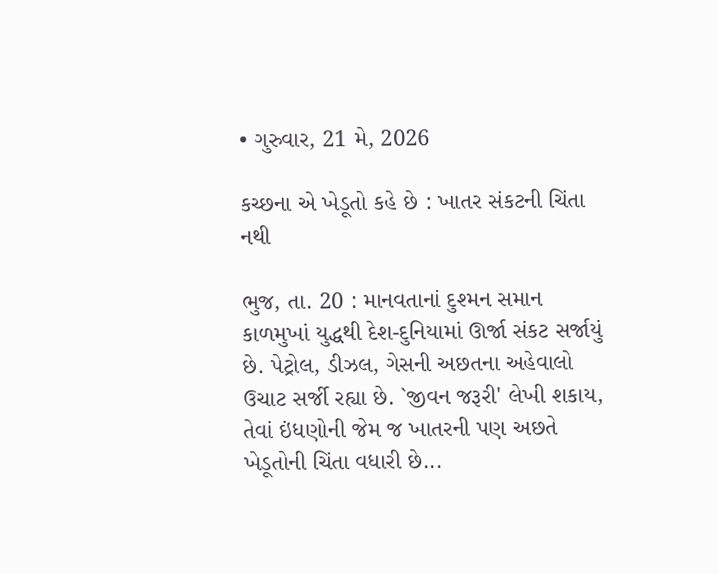• ગુરુવાર, 21 મે, 2026

કચ્છના એ ખેડૂતો કહે છે : ખાતર સંકટની ચિંતા નથી

ભુજ, તા. 20 : માનવતાનાં દુશ્મન સમાન કાળમુખાં યુદ્ધથી દેશ-દુનિયામાં ઊર્જા સંકટ સર્જાયું છે. પેટ્રોલ, ડીઝલ, ગેસની અછતના અહેવાલો ઉચાટ સર્જી રહ્યા છે. `જીવન જરૂરી' લેખી શકાય, તેવાં ઇંધણોની જેમ જ ખાતરની પણ અછતે  ખેડૂતોની ચિંતા વધારી છે...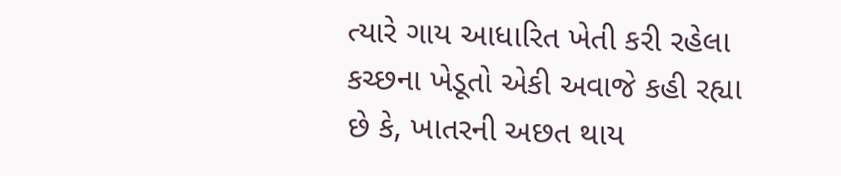ત્યારે ગાય આધારિત ખેતી કરી રહેલા કચ્છના ખેડૂતો એકી અવાજે કહી રહ્યા છે કે, ખાતરની અછત થાય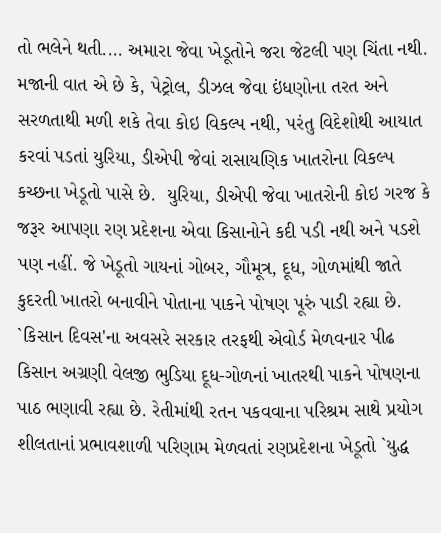તો ભલેને થતી.... અમારા જેવા ખેડૂતોને જરા જેટલી પણ ચિંતા નથી. મજાની વાત એ છે કે, પેટ્રોલ, ડીઝલ જેવા ઇંધણોના તરત અને સરળતાથી મળી શકે તેવા કોઇ વિકલ્પ નથી, પરંતુ વિદેશોથી આયાત કરવાં પડતાં યુરિયા, ડીએપી જેવાં રાસાયણિક ખાતરોના વિકલ્પ કચ્છના ખેડૂતો પાસે છે.  યુરિયા, ડીએપી જેવા ખાતરોની કોઇ ગરજ કે જરૂર આપણા રણ પ્રદેશના એવા કિસાનોને કદી પડી નથી અને પડશે પણ નહીં. જે ખેડૂતો ગાયનાં ગોબર, ગૌમૂત્ર, દૂધ, ગોળમાંથી જાતે કુદરતી ખાતરો બનાવીને પોતાના પાકને પોષણ પૂરું પાડી રહ્યા છે. `કિસાન દિવસ'ના અવસરે સરકાર તરફથી એવોર્ડ મેળવનાર પીઢ કિસાન અગ્રણી વેલજી ભુડિયા દૂધ-ગોળનાં ખાતરથી પાકને પોષણના પાઠ ભણાવી રહ્યા છે. રેતીમાંથી રતન પકવવાના પરિશ્રમ સાથે પ્રયોગ શીલતાનાં પ્રભાવશાળી પરિણામ મેળવતાં રણપ્રદેશના ખેડૂતો `યુદ્ધ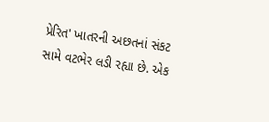પ્રેરિત' ખાતરની અછતનાં સંકટ સામે વટભેર લડી રહ્યા છે. એક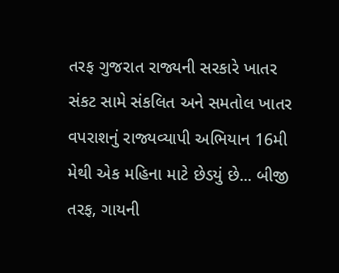તરફ ગુજરાત રાજ્યની સરકારે ખાતર સંકટ સામે સંકલિત અને સમતોલ ખાતર વપરાશનું રાજ્યવ્યાપી અભિયાન 16મી મેથી એક મહિના માટે છેડયું છે... બીજી તરફ, ગાયની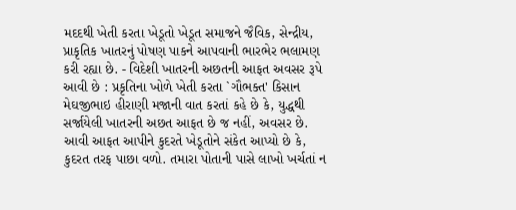મદદથી ખેતી કરતા ખેડૂતો ખેડૂત સમાજને જૈવિક, સેન્દ્રીય, પ્રાકૃતિક ખાતરનું પોષણ પાકને આપવાની ભારભેર ભલામણ કરી રહ્યા છે. - વિદેશી ખાતરની અછતની આફત અવસર રૂપે આવી છે : પ્રકૃતિના ખોળે ખેતી કરતા `ગૌભક્ત' કિસાન મેઘજીભાઇ હીરાણી મજાની વાત કરતાં કહે છે કે, યુદ્ધથી સર્જાયેલી ખાતરની અછત આફત છે જ નહીં, અવસર છે. આવી આફત આપીને કુદરતે ખેડૂતોને સંકેત આપ્યો છે કે, કુદરત તરફ પાછા વળો. તમારા પોતાની પાસે લાખો ખર્ચતાં ન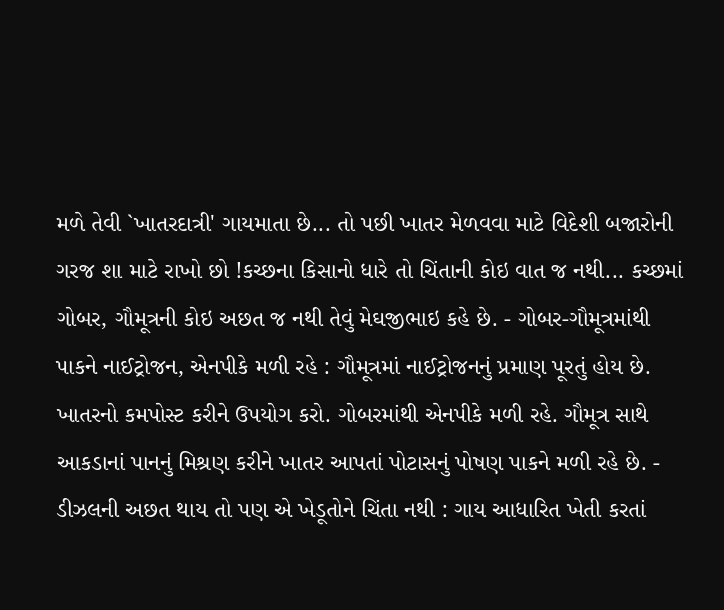મળે તેવી `ખાતરદાત્રી' ગાયમાતા છે... તો પછી ખાતર મેળવવા માટે વિદેશી બજારોની ગરજ શા માટે રાખો છો !કચ્છના કિસાનો ધારે તો ચિંતાની કોઇ વાત જ નથી... કચ્છમાં ગોબર, ગૌમૂત્રની કોઇ અછત જ નથી તેવું મેઘજીભાઇ કહે છે. - ગોબર-ગૌમૂત્રમાંથી પાકને નાઈટ્રોજન, એનપીકે મળી રહે : ગૌમૂત્રમાં નાઈટ્રોજનનું પ્રમાણ પૂરતું હોય છે. ખાતરનો કમપોસ્ટ કરીને ઉપયોગ કરો. ગોબરમાંથી એનપીકે મળી રહે. ગૌમૂત્ર સાથે આકડાનાં પાનનું મિશ્રણ કરીને ખાતર આપતાં પોટાસનું પોષણ પાકને મળી રહે છે. - ડીઝલની અછત થાય તો પણ એ ખેડૂતોને ચિંતા નથી : ગાય આધારિત ખેતી કરતાં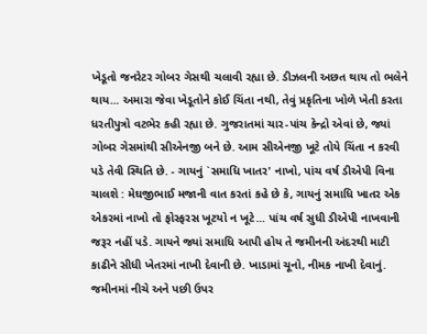ખેડૂતો જનરેટર ગોબર ગેસથી ચલાવી રહ્યા છે. ડીઝલની અછત થાય તો ભલેને થાય... અમારા જેવા ખેડૂતોને કોઈ ચિંતા નથી, તેવું પ્રકૃતિના ખોળે ખેતી કરતા ધરતીપુત્રો વટભેર કહી રહ્યા છે. ગુજરાતમાં ચાર-પાંચ કેન્દ્રો એવાં છે, જ્યાં ગોબર ગેસમાંથી સીએનજી બને છે. આમ સીએનજી ખૂટે તોયે ચિંતા ન કરવી પડે તેવી સ્થિતિ છે. - ગાયનું `સમાધિ ખાતર' નાખો, પાંચ વર્ષ ડીએપી વિના ચાલશે : મેઘજીભાઈ મજાની વાત કરતાં કહે છે કે, ગાયનું સમાધિ ખાતર એક એકરમાં નાખો તો ફોસ્ફરસ ખૂટયો ન ખૂટે... પાંચ વર્ષ સુધી ડીએપી નાખવાની જરૂર નહીં પડે. ગાયને જ્યાં સમાધિ આપી હોય તે જમીનની અંદરથી માટી કાઢીને સીધી ખેતરમાં નાખી દેવાની છે. ખાડામાં ચૂનો, નીમક નાખી દેવાનું. જમીનમાં નીચે અને પછી ઉપર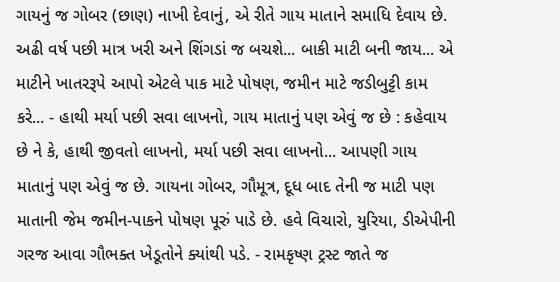ગાયનું જ ગોબર (છાણ) નાખી દેવાનું, એ રીતે ગાય માતાને સમાધિ દેવાય છે. અઢી વર્ષ પછી માત્ર ખરી અને શિંગડાં જ બચશે... બાકી માટી બની જાય... એ માટીને ખાતરરૂપે આપો એટલે પાક માટે પોષણ, જમીન માટે જડીબુટ્ટી કામ કરે... - હાથી મર્યા પછી સવા લાખનો, ગાય માતાનું પણ એવું જ છે : કહેવાય છે ને કે, હાથી જીવતો લાખનો, મર્યા પછી સવા લાખનો... આપણી ગાય માતાનું પણ એવું જ છે. ગાયના ગોબર, ગૌમૂત્ર, દૂધ બાદ તેની જ માટી પણ માતાની જેમ જમીન-પાકને પોષણ પૂરું પાડે છે. હવે વિચારો, યુરિયા, ડીએપીની ગરજ આવા ગૌભક્ત ખેડૂતોને ક્યાંથી પડે. - રામકૃષ્ણ ટ્રસ્ટ જાતે જ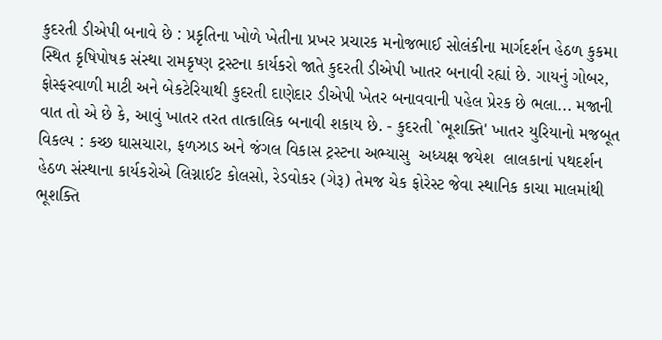કુદરતી ડીએપી બનાવે છે : પ્રકૃતિના ખોળે ખેતીના પ્રખર પ્રચારક મનોજભાઈ સોલંકીના માર્ગદર્શન હેઠળ કુકમા સ્થિત કૃષિપોષક સંસ્થા રામકૃષ્ણ ટ્રસ્ટના કાર્યકરો જાતે કુદરતી ડીએપી ખાતર બનાવી રહ્યાં છે. ગાયનું ગોબર, ફોસ્ફરવાળી માટી અને બેકટેરિયાથી કુદરતી દાણેદાર ડીએપી ખેતર બનાવવાની પહેલ પ્રેરક છે ભલા... મજાની વાત તો એ છે કે, આવું ખાતર તરત તાત્કાલિક બનાવી શકાય છે. - કુદરતી `ભૂશક્તિ' ખાતર યુરિયાનો મજબૂત વિકલ્પ : કચ્છ ઘાસચારા, ફળઝાડ અને જંગલ વિકાસ ટ્રસ્ટના અભ્યાસુ  અધ્યક્ષ જયેશ  લાલકાનાં પથદર્શન હેઠળ સંસ્થાના કાર્યકરોએ લિગ્નાઈટ કોલસો, રેડવોકર (ગેરૂ) તેમજ ચેક ફોરેસ્ટ જેવા સ્થાનિક કાચા માલમાંથી ભૂશક્તિ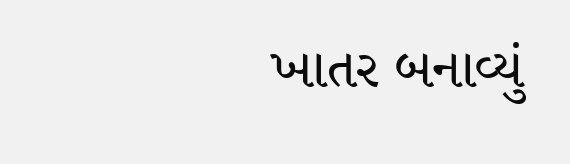ખાતર બનાવ્યું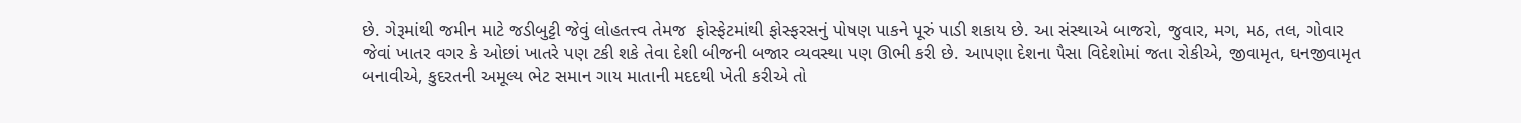છે. ગેરૂમાંથી જમીન માટે જડીબુટ્ટી જેવું લોહતત્ત્વ તેમજ  ફોસ્ફેટમાંથી ફોસ્ફરસનું પોષણ પાકને પૂરું પાડી શકાય છે. આ સંસ્થાએ બાજરો, જુવાર, મગ, મઠ, તલ, ગોવાર જેવાં ખાતર વગર કે ઓછાં ખાતરે પણ ટકી શકે તેવા દેશી બીજની બજાર વ્યવસ્થા પણ ઊભી કરી છે. આપણા દેશના પૈસા વિદેશોમાં જતા રોકીએ, જીવામૃત, ઘનજીવામૃત બનાવીએ, કુદરતની અમૂલ્ય ભેટ સમાન ગાય માતાની મદદથી ખેતી કરીએ તો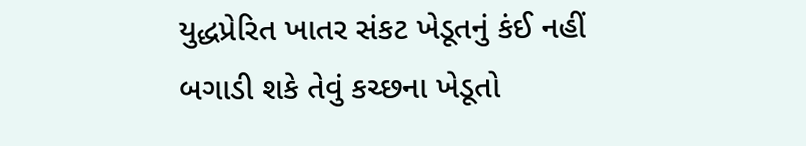યુદ્ધપ્રેરિત ખાતર સંકટ ખેડૂતનું કંઈ નહીં બગાડી શકે તેવું કચ્છના ખેડૂતો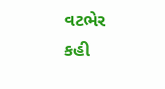વટભેર કહી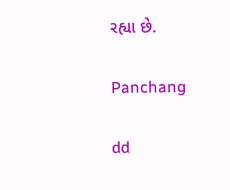રહ્યા છે.

Panchang

dd